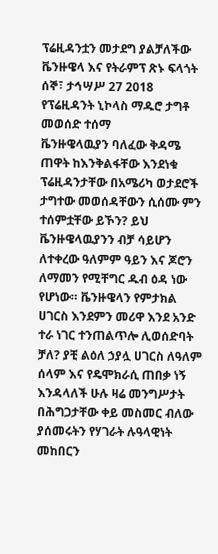ፕሬዚዳንቷን መታደግ ያልቻለችው ቬንዙዌላ እና የትራምፕ ጽኑ ፍላጎት
ሰኞ፣ ታኅሣሥ 27 2018
የፕሬዚዳንት ኒኮላስ ማዱሮ ታግቶ መወሰድ ተሰማ
ቬንዙዌላዉያን ባለፈው ቅዳሜ ጠዋት ከእንቅልፋቸው እንደነቁ ፕሬዚዳንታቸው በአሜሪካ ወታደሮች ታግተው መወሰዳቸውን ሲሰሙ ምን ተሰምቷቸው ይኾን? ይህ ቬንዙዌላዉያንን ብቻ ሳይሆን ለተቀረው ዓለምም ዓይን እና ጆሮን ለማመን የሚቸግር ዱብ ዕዳ ነው የሆነው። ቬንዙዌላን የምታክል ሀገርስ እንደምን መሪዋ እንደ አንድ ተራ ነገር ተንጠልጥሎ ሊወሰድባት ቻለ? ያቺ ልዕለ ኃያሏ ሀገርስ ለዓለም ሰላም እና የዴሞክራሲ ጠበቃ ነኝ እንዳላለች ሁሉ ዛሬ መንግሥታት በሕግጋታቸው ቀይ መስመር ብለው ያሰመሩትን የሃገራት ሉዓላዊነት መከበርን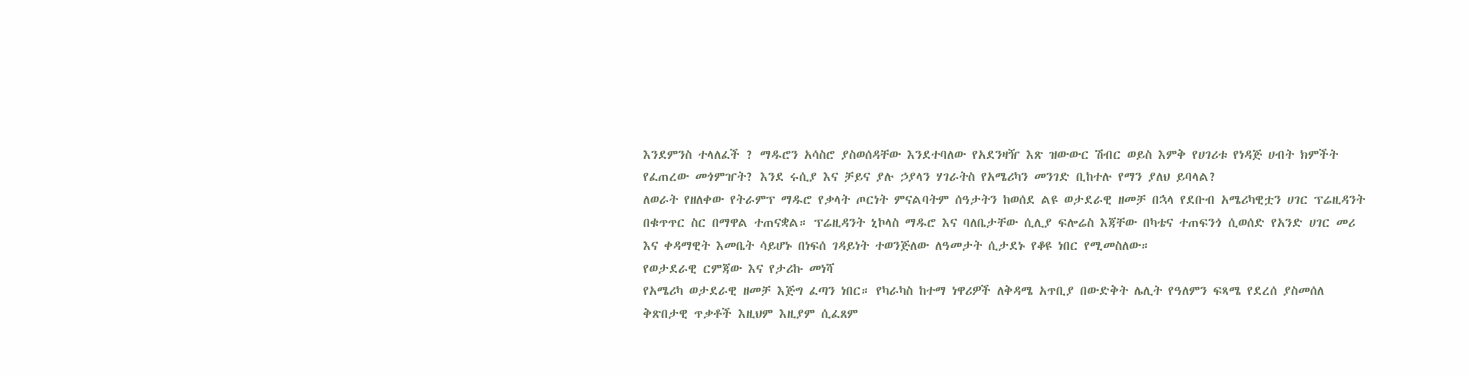እንደምንስ ተላለፈች ? ማዱሮን አሳስሮ ያስወሰዳቸው እንደተባለው የአደንዛዥ እጽ ዝውውር ሽብር ወይስ እምቅ የሀገሪቱ የነዳጅ ሀብት ክምችት የፈጠረው መጎምዠት? እንደ ሩሲያ እና ቻይና ያሉ ኃያላን ሃገራትስ የአሜሪካን መንገድ ቢከተሉ የማን ያለህ ይባላል?
ለወራት የዘለቀው የትራምፕ ማዱሮ የቃላት ጦርነት ምናልባትም ሰዓታትን ከወሰደ ልዩ ወታደራዊ ዘመቻ በኋላ የደቡብ አሜሪካዊቷን ሀገር ፕሬዚዳንት በቁጥጥር ስር በማዋል ተጠናቋል። ፕሬዚዳንት ኒኮላስ ማዱሮ እና ባለቤታቸው ሲሊያ ፍሎሬስ እጃቸው በካቴና ተጠፍንጎ ሲወሰድ የአንድ ሀገር መሪ እና ቀዳማዊት እመቤት ሳይሆኑ በነፍሰ ገዳይነት ተወንጅለው ለዓመታት ሲታደኑ የቆዩ ነበር የሚመስለው።
የወታደራዊ ርምጃው እና የታሪኩ መነሻ
የአሜሪካ ወታደራዊ ዘመቻ እጅግ ፈጣን ነበር። የካራካስ ከተማ ነዋሪዎች ለቅዳሜ አጥቢያ በውድቅት ሌሊት የዓለምን ፍጻሜ የደረሰ ያስመሰለ ቅጽበታዊ ጥቃቶች እዚህም እዚያም ሲፈጸም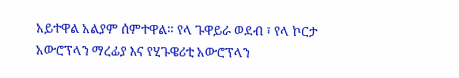አይተዋል አልያም ሰምተዋል። የላ ጉዋይራ ወደብ ፣ የላ ኮርታ አውሮፕላን ማረፊያ እና የሂጉዌሪቲ አውሮፕላን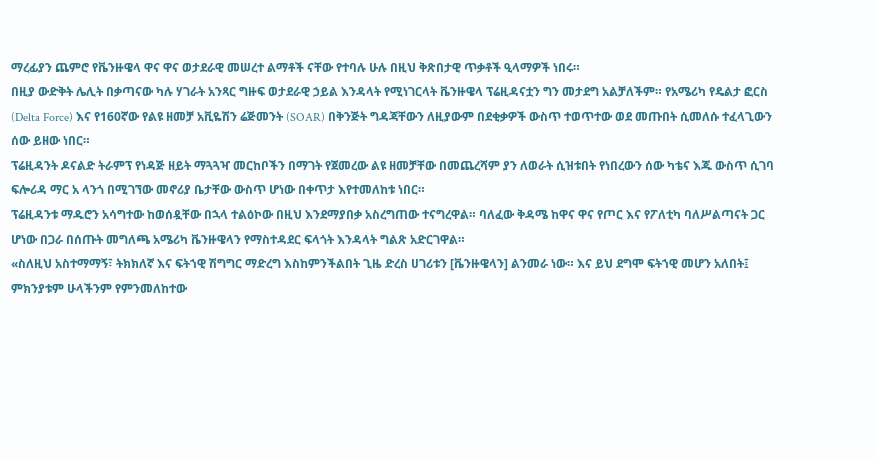ማረፊያን ጨምሮ የቬንዙዌላ ዋና ዋና ወታደራዊ መሠረተ ልማቶች ናቸው የተባሉ ሁሉ በዚህ ቅጽበታዊ ጥቃቶች ዒላማዎች ነበሩ።
በዚያ ውድቅት ሌሊት በቃጣናው ካሉ ሃገራት አንጻር ግዙፍ ወታደራዊ ኃይል እንዳላት የሚነገርላት ቬንዙዌላ ፕሬዚዳናቷን ግን መታደግ አልቻለችም። የአሜሪካ የዴልታ ፎርስ (Delta Force) እና የ160ኛው የልዩ ዘመቻ አቪዬሽን ሬጅመንት (SOAR) በቅንጅት ግዳጃቸውን ለዚያውም በደቂቃዎች ውስጥ ተወጥተው ወደ መጡበት ሲመለሱ ተፈላጊውን ሰው ይዘው ነበር።
ፕሬዚዳንት ዶናልድ ትራምፕ የነዳጅ ዘይት ማጓጓዣ መርከቦችን በማገት የጀመረው ልዩ ዘመቻቸው በመጨረሻም ያን ለወራት ሲዝቱበት የነበረውን ሰው ካቴና እጁ ውስጥ ሲገባ ፍሎሪዳ ማር አ ላንጎ በሚገኘው መኖሪያ ቤታቸው ውስጥ ሆነው በቀጥታ እየተመለከቱ ነበር።
ፕሬዚዳንቱ ማዱሮን አሳግተው ከወሰዷቸው በኋላ ተልዕኮው በዚህ እንደማያበቃ አስረግጠው ተናግረዋል። ባለፈው ቅዳሜ ከዋና ዋና የጦር እና የፖለቲካ ባለሥልጣናት ጋር ሆነው በጋራ በሰጡት መግለጫ አሜሪካ ቬንዙዌላን የማስተዳደር ፍላጎት እንዳላት ግልጽ አድርገዋል።
«ስለዚህ አስተማማኝ፣ ትክክለኛ እና ፍትኀዊ ሽግግር ማድረግ እስከምንችልበት ጊዜ ድረስ ሀገሪቱን [ቬንዙዌላን] ልንመራ ነው። እና ይህ ደግሞ ፍትኀዊ መሆን አለበት፤ ምክንያቱም ሁላችንም የምንመለከተው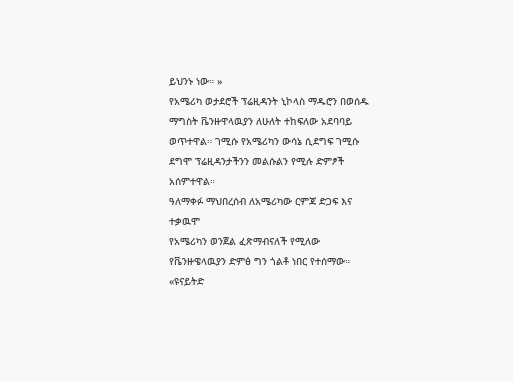ይህንኑ ነው። »
የአሜሪካ ወታደሮች ፕሬዚዳንት ኒኮላስ ማዱሮን በወሰዱ ማግስት ቬንዙዋላዉያን ለሁለት ተከፍለው አደባባይ ወጥተዋል። ገሚሱ የአሜሪካን ውሳኔ ሲደግፍ ገሚሱ ደግሞ ፕሬዚዳንታችንን መልሱልን የሚሉ ድምፆች አሰምተዋል።
ዓለማቀፉ ማህበረሰብ ለአሜሪካው ርምጃ ድጋፍ እና ተቃዉሞ
የአሜሪካን ወንጀል ፈጽማብናለች የሚለው የቬንዙዌላዉያን ድምፅ ግን ጎልቶ ነበር የተሰማው።
«ዩናይትድ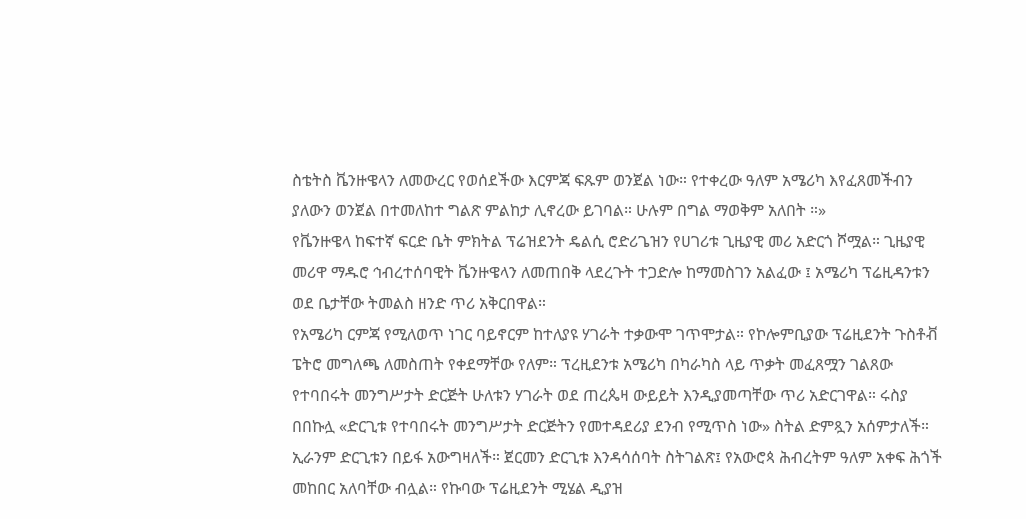ስቴትስ ቬንዙዌላን ለመውረር የወሰደችው እርምጃ ፍጹም ወንጀል ነው። የተቀረው ዓለም አሜሪካ እየፈጸመችብን ያለውን ወንጀል በተመለከተ ግልጽ ምልከታ ሊኖረው ይገባል። ሁሉም በግል ማወቅም አለበት ።»
የቬንዙዌላ ከፍተኛ ፍርድ ቤት ምክትል ፕሬዝደንት ዴልሲ ሮድሪጌዝን የሀገሪቱ ጊዜያዊ መሪ አድርጎ ሾሟል። ጊዜያዊ መሪዋ ማዱሮ ኅብረተሰባዊት ቬንዙዌላን ለመጠበቅ ላደረጉት ተጋድሎ ከማመስገን አልፈው ፤ አሜሪካ ፕሬዚዳንቱን ወደ ቤታቸው ትመልስ ዘንድ ጥሪ አቅርበዋል።
የአሜሪካ ርምጃ የሚለወጥ ነገር ባይኖርም ከተለያዩ ሃገራት ተቃውሞ ገጥሞታል። የኮሎምቢያው ፕሬዚደንት ጉስቶቭ ፔትሮ መግለጫ ለመስጠት የቀደማቸው የለም። ፕረዚደንቱ አሜሪካ በካራካስ ላይ ጥቃት መፈጸሟን ገልጸው የተባበሩት መንግሥታት ድርጅት ሁለቱን ሃገራት ወደ ጠረጴዛ ውይይት እንዲያመጣቸው ጥሪ አድርገዋል። ሩስያ በበኩሏ «ድርጊቱ የተባበሩት መንግሥታት ድርጅትን የመተዳደሪያ ደንብ የሚጥስ ነው» ስትል ድምጿን አሰምታለች። ኢራንም ድርጊቱን በይፋ አውግዛለች። ጀርመን ድርጊቱ እንዳሳሰባት ስትገልጽ፤ የአውሮጳ ሕብረትም ዓለም አቀፍ ሕጎች መከበር አለባቸው ብሏል። የኩባው ፕሬዚደንት ሚሄል ዲያዝ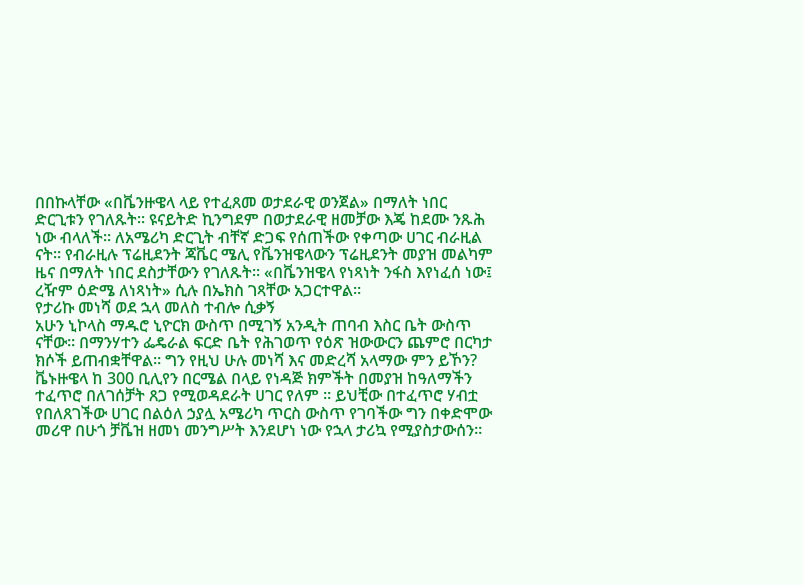በበኩላቸው «በቬንዙዌላ ላይ የተፈጸመ ወታደራዊ ወንጀል» በማለት ነበር ድርጊቱን የገለጹት። ዩናይትድ ኪንግደም በወታደራዊ ዘመቻው እጄ ከደሙ ንጹሕ ነው ብላለች። ለአሜሪካ ድርጊት ብቸኛ ድጋፍ የሰጠችው የቀጣው ሀገር ብራዚል ናት። የብራዚሉ ፕሬዚደንት ጃቬር ሜሊ የቬንዝዌላውን ፕሬዚደንት መያዝ መልካም ዜና በማለት ነበር ደስታቸውን የገለጹት። «በቬንዝዌላ የነጻነት ንፋስ እየነፈሰ ነው፤ ረዥም ዕድሜ ለነጻነት» ሲሉ በኤክስ ገጻቸው አጋርተዋል።
የታሪኩ መነሻ ወደ ኋላ መለስ ተብሎ ሲቃኝ
አሁን ኒኮላስ ማዱሮ ኒዮርክ ውስጥ በሚገኝ አንዲት ጠባብ እስር ቤት ውስጥ ናቸው። በማንሃተን ፌዴራል ፍርድ ቤት የሕገወጥ የዕጽ ዝውውርን ጨምሮ በርካታ ክሶች ይጠብቋቸዋል። ግን የዚህ ሁሉ መነሻ እና መድረሻ አላማው ምን ይኾን?
ቬኑዙዌላ ከ 300 ቢሊየን በርሜል በላይ የነዳጅ ክምችት በመያዝ ከዓለማችን ተፈጥሮ በለገሰቻት ጸጋ የሚወዳደራት ሀገር የለም ። ይህቺው በተፈጥሮ ሃብቷ የበለጸገችው ሀገር በልዕለ ኃያሏ አሜሪካ ጥርስ ውስጥ የገባችው ግን በቀድሞው መሪዋ በሁጎ ቻቬዝ ዘመነ መንግሥት እንደሆነ ነው የኋላ ታሪኳ የሚያስታውሰን።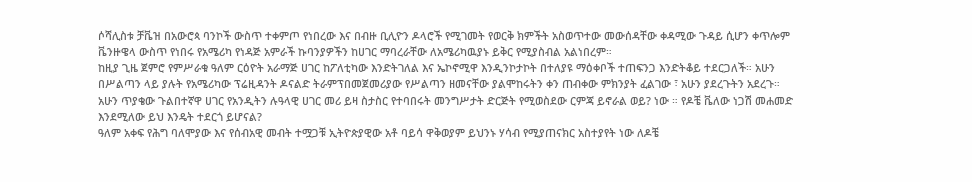ሶሻሊስቱ ቻቬዝ በአውሮጳ ባንኮች ውስጥ ተቀምጦ የነበረው እና በብዙ ቢሊዮን ዶላሮች የሚገመት የወርቅ ክምችት አስወጥተው መውሰዳቸው ቀዳሚው ጉዳይ ሲሆን ቀጥሎም ቬንዙዌላ ውስጥ የነበሩ የአሜሪካ የነዳጅ አምራች ኩባንያዎችን ከሀገር ማባረራቸው ለአሜሪካዉያኑ ይቅር የሚያስብል አልነበረም።
ከዚያ ጊዜ ጀምሮ የምሥራቁ ዓለም ርዕዮት አራማጅ ሀገር ከፖለቲካው እንድትገለል እና ኤኮኖሚዋ እንዲንኮታኮት በተለያዩ ማዕቀቦች ተጠፍንጋ እንድትቆይ ተደርጋለች። አሁን በሥልጣን ላይ ያሉት የአሜሪካው ፕሬዚዳንት ዶናልድ ትራምፕበመጀመሪያው የሥልጣን ዘመናቸው ያልሞከሩትን ቀን ጠብቀው ምክንያት ፈልገው ፣ አሁን ያደረጉትን አደረጉ።
አሁን ጥያቄው ጉልበተኛዋ ሀገር የአንዲትን ሉዓላዊ ሀገር መሪ ይዛ ስታስር የተባበሩት መንግሥታት ድርጅት የሚወስደው ርምጃ ይኖራል ወይ? ነው ። የዶቼ ቬለው ነጋሽ መሐመድ እንደሚለው ይህ እንዴት ተደርጎ ይሆናል?
ዓለም አቀፍ የሕግ ባለሞያው እና የሰብአዊ መብት ተሟጋቹ ኢትዮጵያዊው አቶ ባይሳ ዋቅወያም ይህንኑ ሃሳብ የሚያጠናክር አስተያየት ነው ለዶቼ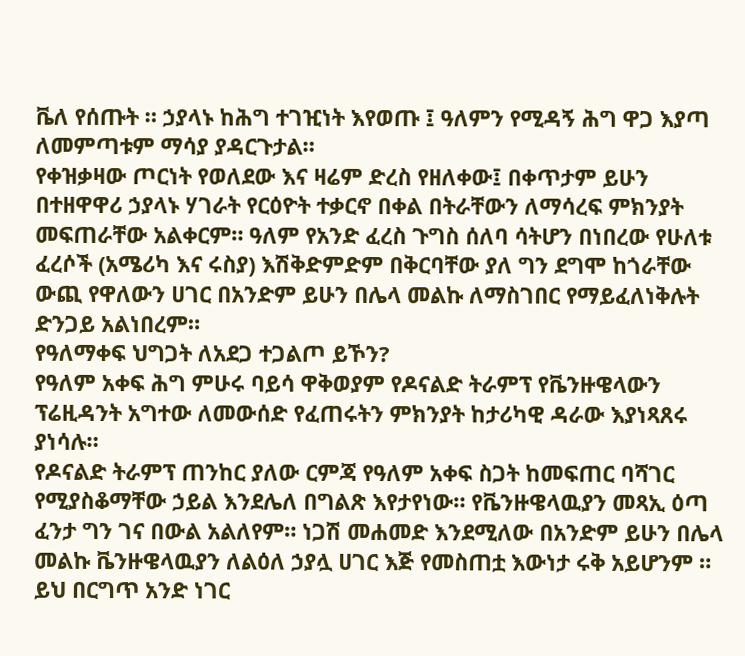ቬለ የሰጡት ። ኃያላኑ ከሕግ ተገዢነት እየወጡ ፤ ዓለምን የሚዳኝ ሕግ ዋጋ እያጣ ለመምጣቱም ማሳያ ያዳርጉታል።
የቀዝቃዛው ጦርነት የወለደው እና ዛሬም ድረስ የዘለቀው፤ በቀጥታም ይሁን በተዘዋዋሪ ኃያላኑ ሃገራት የርዕዮት ተቃርኖ በቀል በትራቸውን ለማሳረፍ ምክንያት መፍጠራቸው አልቀርም። ዓለም የአንድ ፈረስ ጉግስ ሰለባ ሳትሆን በነበረው የሁለቱ ፈረሶች (አሜሪካ እና ሩስያ) እሽቅድምድም በቅርባቸው ያለ ግን ደግሞ ከጎራቸው ውጪ የዋለውን ሀገር በአንድም ይሁን በሌላ መልኩ ለማስገበር የማይፈለነቅሉት ድንጋይ አልነበረም።
የዓለማቀፍ ህግጋት ለአደጋ ተጋልጦ ይኾን?
የዓለም አቀፍ ሕግ ምሁሩ ባይሳ ዋቅወያም የዶናልድ ትራምፕ የቬንዙዌላውን ፕሬዚዳንት አግተው ለመውሰድ የፈጠሩትን ምክንያት ከታሪካዊ ዳራው እያነጻጸሩ ያነሳሉ።
የዶናልድ ትራምፕ ጠንከር ያለው ርምጃ የዓለም አቀፍ ስጋት ከመፍጠር ባሻገር የሚያስቆማቸው ኃይል እንደሌለ በግልጽ እየታየነው። የቬንዙዌላዉያን መጻኢ ዕጣ ፈንታ ግን ገና በውል አልለየም። ነጋሽ መሐመድ እንደሚለው በአንድም ይሁን በሌላ መልኩ ቬንዙዌላዉያን ለልዕለ ኃያሏ ሀገር እጅ የመስጠቷ እውነታ ሩቅ አይሆንም ።
ይህ በርግጥ አንድ ነገር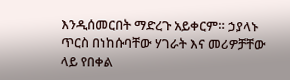እንዲሰመርበት ማድረጉ አይቀርም። ኃያላኑ ጥርስ በነከሱባቸው ሃገራት እና መሪዎቻቸው ላይ የበቀል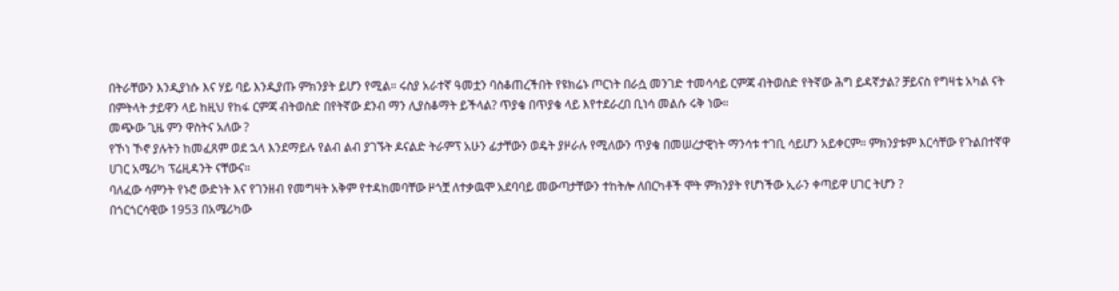በትራቸውን እንዲያነሱ እና ሃይ ባይ እንዲያጡ ምክንያት ይሆን የሚል። ሩስያ አራተኛ ዓመቷን ባስቆጠረችበት የዩክሬኑ ጦርነት በራሷ መንገድ ተመሳሳይ ርምጃ ብትወስድ የትኛው ሕግ ይዳኛታል? ቻይናስ የግዛቴ አካል ናት በምትላት ታይዋን ላይ ከዚህ የከፋ ርምጃ ብትወስድ በየትኛው ደንብ ማን ሊያስቆማት ይችላል? ጥያቄ በጥያቄ ላይ እየተደራረበ ቢነሳ መልሱ ሩቅ ነው።
መጭው ጊዜ ምን ዋስትና አለው ?
የኾነ ኾኖ ያሉትን ከመፈጸም ወደ ኋላ እንደማይሉ የልብ ልብ ያገኙት ዶናልድ ትራምፕ አሁን ፊታቸውን ወዴት ያዞራሉ የሚለውን ጥያቄ በመሠረታዊነት ማንሳቱ ተገቢ ሳይሆን አይቀርም። ምክንያቱም እርሳቸው የጉልበተኛዋ ሀገር አሜሪካ ፕሬዚዳንት ናቸውና።
ባለፈው ሳምንት የኑሮ ውድነት እና የገንዘብ የመግዛት አቅም የተዳከመባቸው ዞጎቿ ለተቃዉሞ አደባባይ መውጣታቸውን ተከትሎ ለበርካቶች ሞት ምክንያት የሆነችው ኢራን ቀጣይዋ ሀገር ትሆን ?
በጎርጎርሳዊው 1953 በአሜሪካው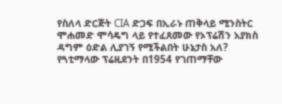የስለላ ድርጅት CIA ድጋፍ በኢራኑ ጠቅላይ ሚንስትር ሞሐመድ ሞሳዴግ ላይ የተፈጸመው የኦፕሬሽን አያክስ ዳግም ዕድል ሊያገኝ የሚችልበት ሁኔታስ አለ?
የጓቲማላው ፕሬዚደንት በ1954 የገጠማቸው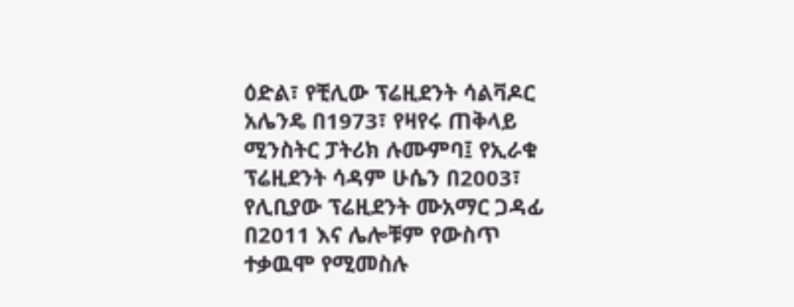ዕድል፣ የቺሊው ፕሬዚደንት ሳልቫዶር አሌንዴ በ1973፣ የዛየሩ ጠቅላይ ሚንስትር ፓትሪክ ሉሙምባ፤ የኢራቁ ፕሬዚደንት ሳዳም ሁሴን በ2003፣ የሊቢያው ፕሬዚደንት ሙአማር ጋዳፊ በ2011 እና ሌሎቹም የውስጥ ተቃዉሞ የሚመስሉ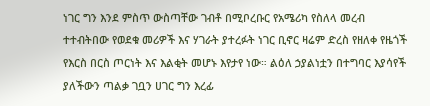ነገር ግን እንደ ምስጥ ውስጣቸው ገብቶ በሚቦረቡር የአሜሪካ የስለላ መረብ ተተብትበው የወደቁ መሪዎች እና ሃገራት ያተረፉት ነገር ቢኖር ዛሬም ድረስ የዘለቀ የዜጎች የእርስ በርስ ጦርነት እና እልቂት መሆኑ እየታየ ነው። ልዕለ ኃያልነቷን በተግባር እያሳየች ያለችውን ጣልቃ ገቧን ሀገር ግን እረፊ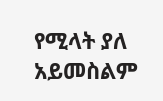የሚላት ያለ አይመስልም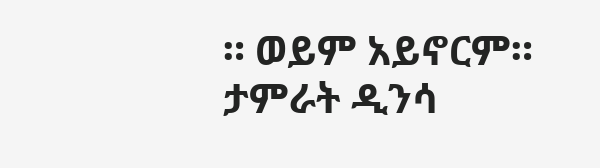። ወይም አይኖርም።
ታምራት ዲንሳ